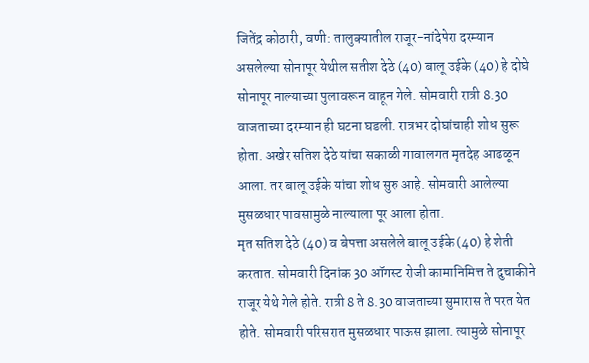जितेंद्र कोठारी, वणी: तालुक्यातील राजूर-नांदेपेरा दरम्यान असलेल्या सोनापूर येथील सतीश देठे (40) बालू उईके (40) हे दोघे सोनापूर नाल्याच्या पुलावरून वाहून गेले. सोमवारी रात्री 8.30 वाजताच्या दरम्यान ही घटना घडली. रात्रभर दोघांचाही शोध सुरू होता. अखेर सतिश देठे यांचा सकाळी गावालगत मृतदेह आढळून आला. तर बालू उईके यांचा शोध सुरु आहे. सोमवारी आलेल्या मुसळधार पावसामुळे नाल्याला पूर आला होता.
मृत सतिश देठे (40) व बेपत्ता असलेले बालू उईके (40) हे शेती करतात. सोमवारी दिनांक 30 ऑगस्ट रोजी कामानिमित्त ते दुचाकीने राजूर येथे गेले होते. रात्री 8 ते 8.30 वाजताच्या सुमारास ते परत येत होते. सोमवारी परिसरात मुसळधार पाऊस झाला. त्यामुळे सोनापूर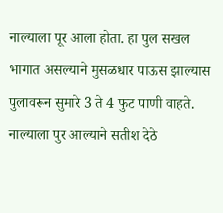नाल्याला पूर आला होता. हा पुल सखल भागात असल्याने मुसळधार पाऊस झाल्यास पुलावरून सुमारे 3 ते 4 फुट पाणी वाहते.
नाल्याला पुर आल्याने सतीश देठे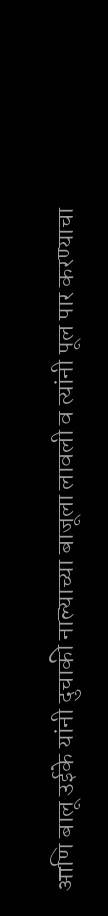आणि बालू उईके यांनी दुचाकी नाल्याच्या बाजूला लावली व त्यांनी पूल पार करण्याचा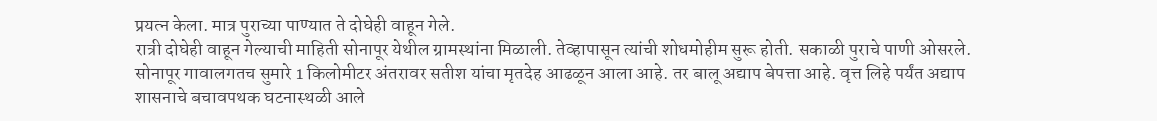प्रयत्न केला. मात्र पुराच्या पाण्यात ते दोघेही वाहून गेले.
रात्री दोघेही वाहून गेल्याची माहिती सोनापूर येथील ग्रामस्थांना मिळाली. तेव्हापासून त्यांची शोधमोहीम सुरू होती. सकाळी पुराचे पाणी ओसरले. सोनापूर गावालगतच सुमारे 1 किलोमीटर अंतरावर सतीश यांचा मृतदेह आढळून आला आहे. तर बालू अद्याप बेपत्ता आहे. वृत्त लिहे पर्यंत अद्याप शासनाचे बचावपथक घटनास्थळी आले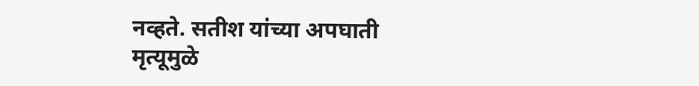नव्हते. सतीश यांच्या अपघाती मृत्यूमुळे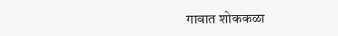गावात शोककळा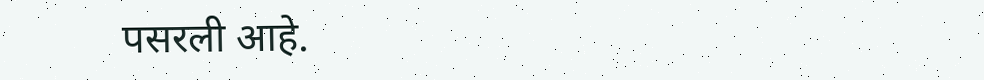पसरली आहे.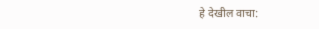हे देखील वाचा: